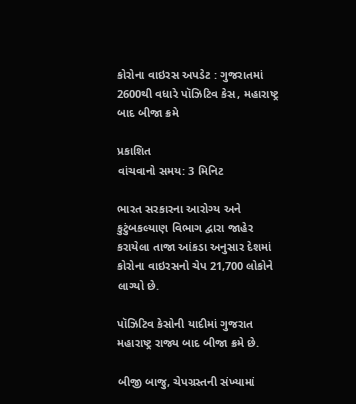કોરોના વાઇરસ અપડેટ : ગુજરાતમાં 2600થી વધારે પૉઝિટિવ કેસ, મહારાષ્ટ્ર બાદ બીજા ક્રમે

પ્રકાશિત
વાંચવાનો સમય: 3 મિનિટ

ભારત સરકારના આરોગ્ય અને કુટુંબકલ્યાણ વિભાગ દ્વારા જાહેર કરાયેલા તાજા આંકડા અનુસાર દેશમાં કોરોના વાઇરસનો ચેપ 21,700 લોકોને લાગ્યો છે.

પૉઝિટિવ કેસોની યાદીમાં ગુજરાત મહારાષ્ટ્ર રાજ્ય બાદ બીજા ક્રમે છે.

બીજી બાજુ, ચેપગ્રસ્તની સંખ્યામાં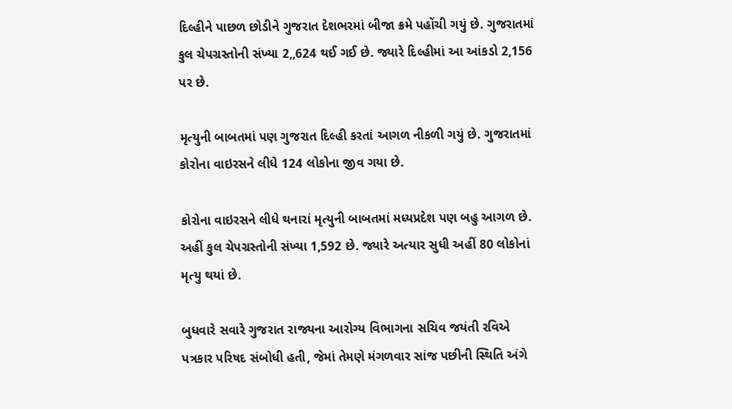દિલ્હીને પાછળ છોડીને ગુજરાત દેશભરમાં બીજા ક્રમે પહોંચી ગયું છે. ગુજરાતમાં કુલ ચેપગ્રસ્તોની સંખ્યા 2,,624 થઈ ગઈ છે. જ્યારે દિલ્હીમાં આ આંકડો 2,156 પર છે.

મૃત્યુની બાબતમાં પણ ગુજરાત દિલ્હી કરતાં આગળ નીકળી ગયું છે. ગુજરાતમાં કોરોના વાઇરસને લીધે 124 લોકોના જીવ ગયા છે.

કોરોના વાઇરસને લીધે થનારાં મૃત્યુની બાબતમાં મધ્યપ્રદેશ પણ બહુ આગળ છે. અહીં કુલ ચેપગ્રસ્તોની સંખ્યા 1,592 છે. જ્યારે અત્યાર સુધી અહીં 80 લોકોનાં મૃત્યુ થયાં છે.

બુધવારે સવારે ગુજરાત રાજ્યના આરોગ્ય વિભાગના સચિવ જયંતી રવિએ પત્રકાર પરિષદ સંબોધી હતી, જેમાં તેમણે મંગળવાર સાંજ પછીની સ્થિતિ અંગે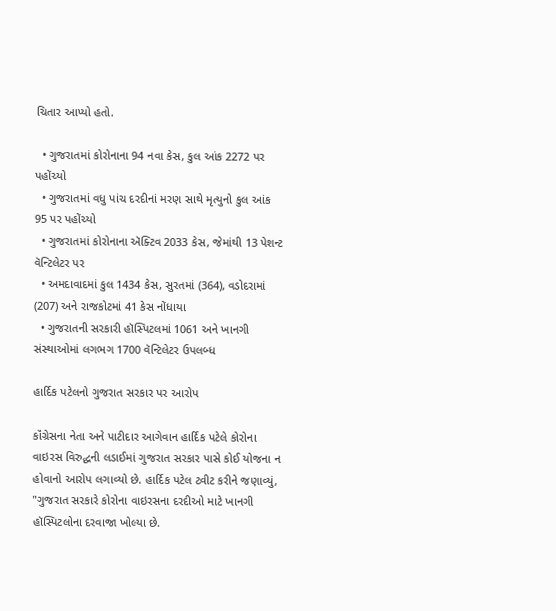ચિતાર આપ્યો હતો.

  • ગુજરાતમાં કોરોનાના 94 નવા કેસ, કુલ આંક 2272 પર પહોંચ્યો
  • ગુજરાતમાં વધુ પાંચ દરદીનાં મરણ સાથે મૃત્યુનો કુલ આંક 95 પર પહોંચ્યો
  • ગુજરાતમાં કોરોનાના ઍક્ટિવ 2033 કેસ, જેમાંથી 13 પેશન્ટ વૅન્ટિલેટર પર
  • અમદાવાદમાં કુલ 1434 કેસ, સુરતમાં (364), વડોદરામાં (207) અને રાજકોટમાં 41 કેસ નોંધાયા
  • ગુજરાતની સરકારી હૉસ્પિટલમાં 1061 અને ખાનગી સંસ્થાઓમાં લગભગ 1700 વૅન્ટિલેટર ઉપલબ્ધ

હાર્દિક પટેલનો ગુજરાત સરકાર પર આરોપ

કૉંગ્રેસના નેતા અને પાટીદાર આગેવાન હાર્દિક પટેલે કોરોના વાઇરસ વિરુદ્ધની લડાઈમાં ગુજરાત સરકાર પાસે કોઈ યોજના ન હોવાનો આરોપ લગાવ્યો છે. હાર્દિક પટેલ ટ્વીટ કરીને જણાવ્યું, "ગુજરાત સરકારે કોરોના વાઇરસના દરદીઓ માટે ખાનગી હૉસ્પિટલોના દરવાજા ખોલ્યા છે.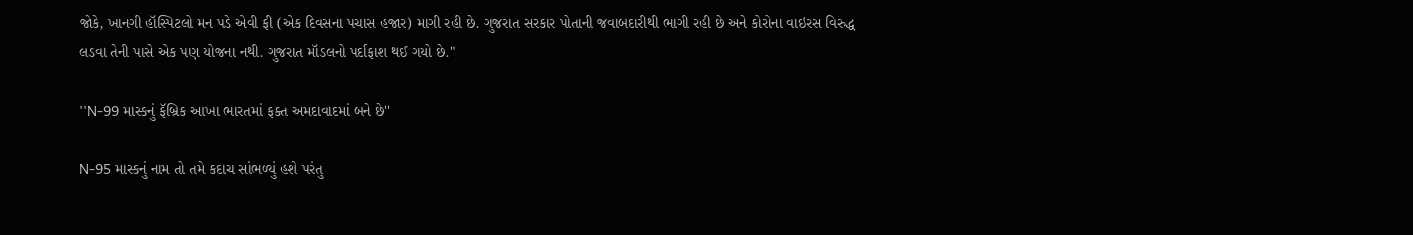જોકે, ખાનગી હૉસ્પિટલો મન પડે એવી ફી (એક દિવસના પચાસ હજાર) માગી રહી છે. ગુજરાત સરકાર પોતાની જવાબદારીથી ભાગી રહી છે અને કોરોના વાઇરસ વિરુદ્ધ લડવા તેની પાસે એક પણ યોજના નથી. ગુજરાત મૉડલનો પર્દાફાશ થઈ ગયો છે."

''N-99 માસ્કનું ફૅબ્રિક આખા ભારતમાં ફક્ત અમદાવાદમાં બને છે''

N-95 માસ્કનું નામ તો તમે કદાચ સાંભળ્યું હશે પરંતુ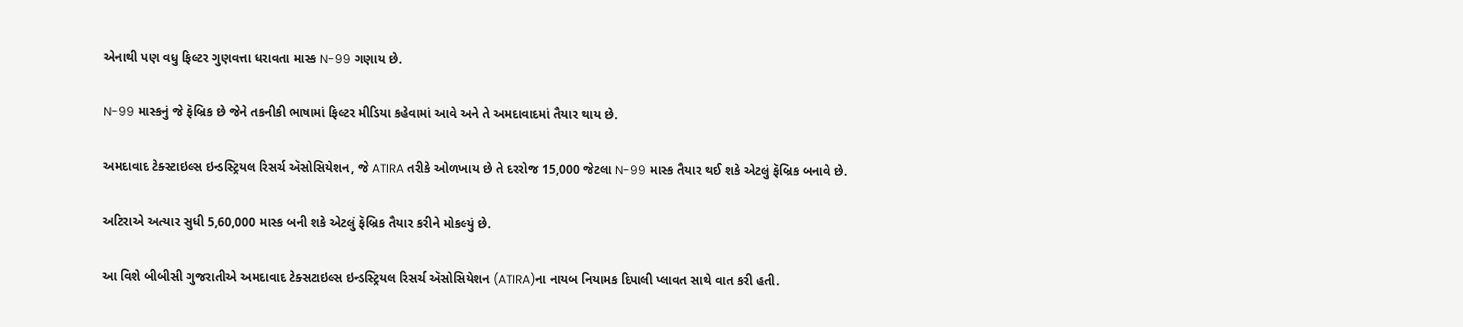એનાથી પણ વધુ ફિલ્ટર ગુણવત્તા ધરાવતા માસ્ક N-99 ગણાય છે.

N-99 માસ્કનું જે ફૅબ્રિક છે જેને તકનીકી ભાષામાં ફિલ્ટર મીડિયા કહેવામાં આવે અને તે અમદાવાદમાં તૈયાર થાય છે.

અમદાવાદ ટેક્સ્ટાઇલ્સ ઇન્ડસ્ટ્રિયલ રિસર્ચ ઍસોસિયેશન, જે ATIRA તરીકે ઓળખાય છે તે દરરોજ 15,000 જેટલા N-99 માસ્ક તૈયાર થઈ શકે એટલું ફૅબ્રિક બનાવે છે.

અટિરાએ અત્યાર સુધી 5,60,000 માસ્ક બની શકે એટલું ફૅબ્રિક તૈયાર કરીને મોકલ્યું છે.

આ વિશે બીબીસી ગુજરાતીએ અમદાવાદ ટેક્સટાઇલ્સ ઇન્ડસ્ટ્રિયલ રિસર્ચ ઍસોસિયેશન (ATIRA)ના નાયબ નિયામક દિપાલી પ્લાવત સાથે વાત કરી હતી.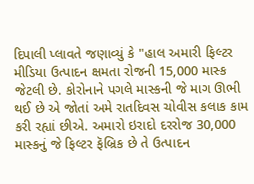દિપાલી પ્લાવતે જણાવ્યું કે "હાલ અમારી ફિલ્ટર મીડિયા ઉત્પાદન ક્ષમતા રોજની 15,000 માસ્ક જેટલી છે. કોરોનાને પગલે માસ્કની જે માગ ઊભી થઈ છે એ જોતાં અમે રાતદિવસ ચોવીસ કલાક કામ કરી રહ્યાં છીએ. અમારો ઇરાદો દરરોજ 30,000 માસ્કનું જે ફિલ્ટર ફૅબ્રિક છે તે ઉત્પાદન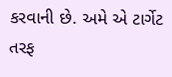કરવાની છે. અમે એ ટાર્ગેટ તરફ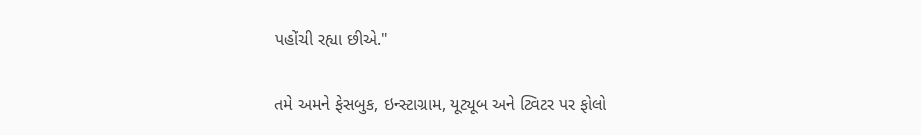પહોંચી રહ્યા છીએ."

તમે અમને ફેસબુક, ઇન્સ્ટાગ્રામ, યૂટ્યૂબ અને ટ્વિટર પર ફોલો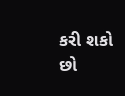કરી શકો છો